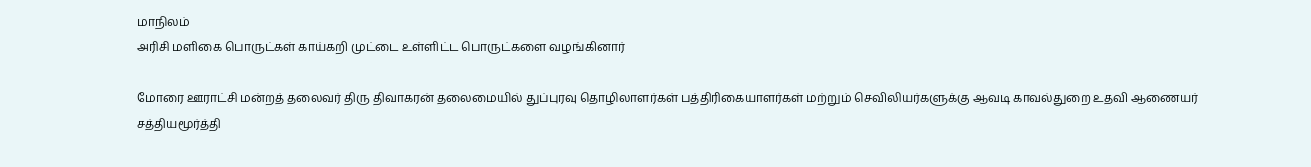மாநிலம்
அரிசி மளிகை பொருட்கள் காய்கறி முட்டை உள்ளிட்ட பொருட்களை வழங்கினார்

மோரை ஊராட்சி மன்றத் தலைவர் திரு திவாகரன் தலைமையில் துப்புரவு தொழிலாளர்கள் பத்திரிகையாளர்கள் மற்றும் செவிலியர்களுக்கு ஆவடி காவல்துறை உதவி ஆணையர் சத்தியமூர்த்தி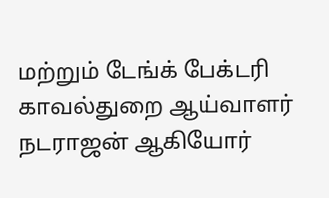மற்றும் டேங்க் பேக்டரி காவல்துறை ஆய்வாளர் நடராஜன் ஆகியோர்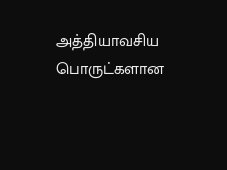அத்தியாவசிய பொருட்களான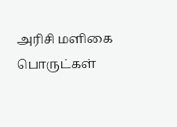அரிசி மளிகை பொருட்கள்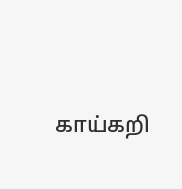காய்கறி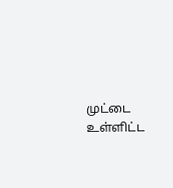முட்டை உள்ளிட்ட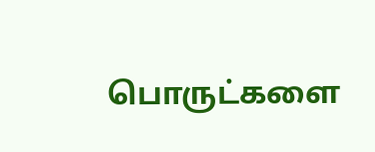பொருட்களை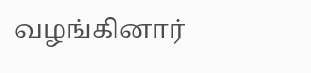வழங்கினார்